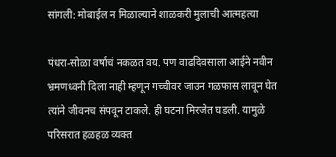सांगली: मोबाईल न मिळाल्याने शाळकरी मुलाची आत्महत्या

पंधरा-सोळा वर्षाचं नकळत वय. पण वाढदिवसाला आईने नवीन भ्रमणध्वनी दिला नाही म्हणून गच्चीवर जाउन गळफास लावून घेत त्यांने जीवनच संपवून टाकले. ही घटना मिरजेत घडली. यामुळे परिसरात हळहळ व्यक्त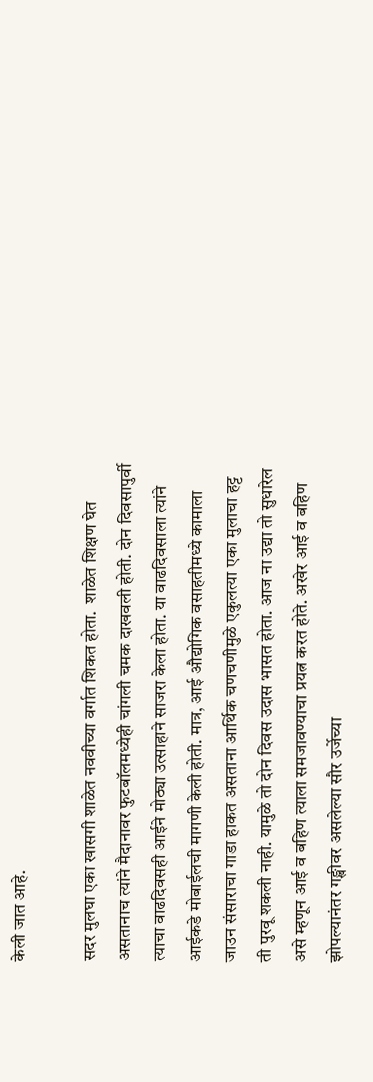केली जात आहे.

सदर मुलघा एका खासगी शाळेत नववीच्या वर्गात शिकत होता.  शाळेत शिक्षण घेत असतानाच त्यांने मैदानावर फुटबॉलमध्येही चांगली चमक दाखवली होती. दोन दिवसापुर्वी त्याचा वाढदिवसही आईने मोठ्या उत्साहाने साजरा केला होता. या वाढदिवसाला त्यांने आईकडे मोबाईलची मागणी केली होती. मात्र, आई औद्योगिक वसाहतीमध्ये कामाला जाउन संसाराचा गाडा हाकत असताना आर्थिक चणचणीमुळे एकुलत्या एका मुलाचा हट्ट ती पुरवू शकली नाही. यामुळे तो दोन दिवस उदास भासत होता. आज ना उद्या तो सुधारेल असे म्हणून आई व बहिण त्याला समजावण्याचा प्रयत्न करत होते. अखेर आई व बहिण झोपल्यानंतर गङ्खीवर असलेल्या सौर उर्जेच्या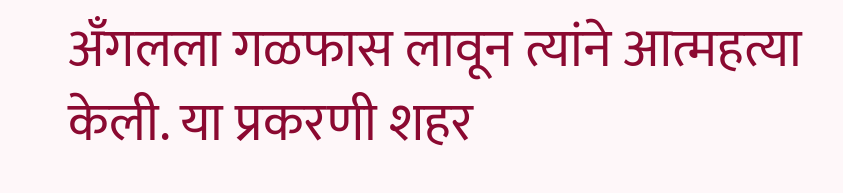अँगलला गळफास लावून त्यांने आत्महत्या केली. या प्रकरणी शहर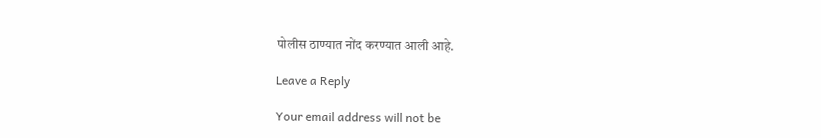पोलीस ठाण्यात नोंद करण्यात आली आहे.

Leave a Reply

Your email address will not be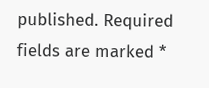published. Required fields are marked *